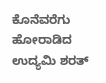ಕೊನೆವರೆಗು ಹೋರಾಡಿದ ಉದ್ಯಮಿ ಶರತ್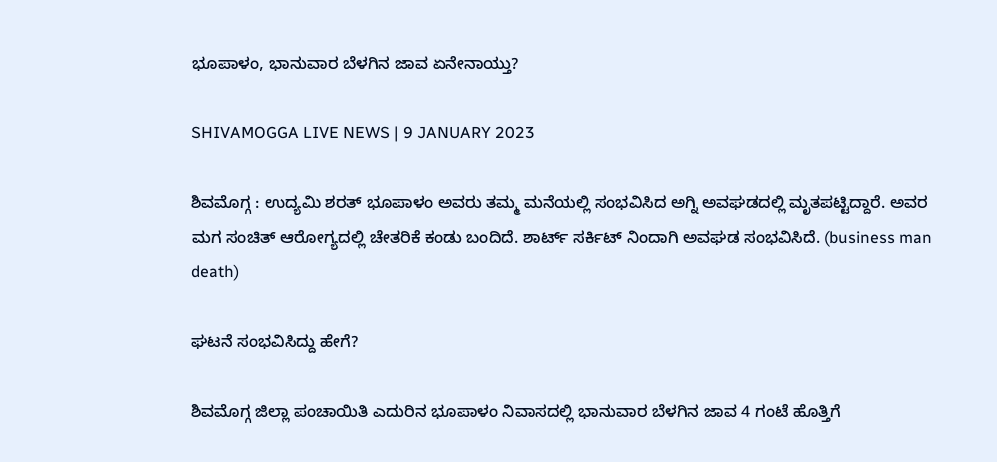ಭೂಪಾಳಂ, ಭಾನುವಾರ ಬೆಳಗಿನ ಜಾವ ಏನೇನಾಯ್ತು?

SHIVAMOGGA LIVE NEWS | 9 JANUARY 2023

ಶಿವಮೊಗ್ಗ : ಉದ್ಯಮಿ ಶರತ್ ಭೂಪಾಳಂ ಅವರು ತಮ್ಮ ಮನೆಯಲ್ಲಿ ಸಂಭವಿಸಿದ ಅಗ್ನಿ ಅವಘಡದಲ್ಲಿ ಮೃತಪಟ್ಟಿದ್ದಾರೆ. ಅವರ ಮಗ ಸಂಚಿತ್ ಆರೋಗ್ಯದಲ್ಲಿ ಚೇತರಿಕೆ ಕಂಡು ಬಂದಿದೆ. ಶಾರ್ಟ್ ಸರ್ಕಿಟ್ ನಿಂದಾಗಿ ಅವಘಡ ಸಂಭವಿಸಿದೆ. (business man death)

ಘಟನೆ ಸಂಭವಿಸಿದ್ದು ಹೇಗೆ?

ಶಿವಮೊಗ್ಗ ಜಿಲ್ಲಾ ಪಂಚಾಯಿತಿ ಎದುರಿನ ಭೂಪಾಳಂ ನಿವಾಸದಲ್ಲಿ ಭಾನುವಾರ ಬೆಳಗಿನ ಜಾವ 4 ಗಂಟೆ ಹೊತ್ತಿಗೆ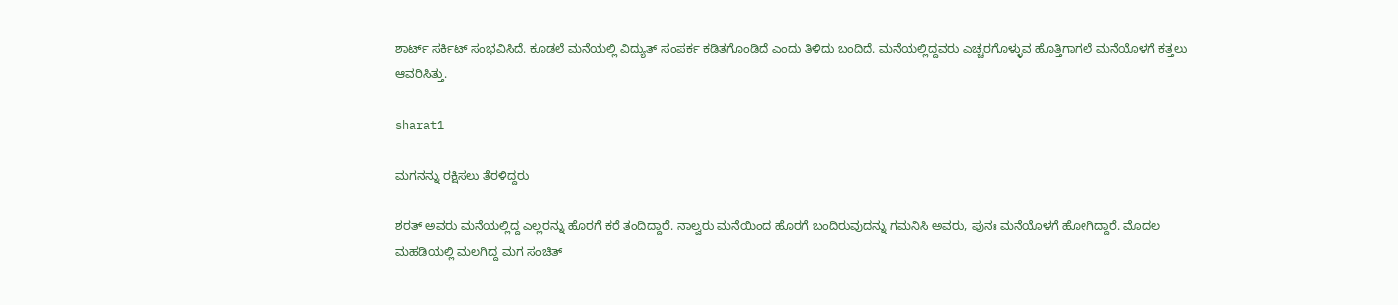ಶಾರ್ಟ್ ಸರ್ಕಿಟ್ ಸಂಭವಿಸಿದೆ. ಕೂಡಲೆ ಮನೆಯಲ್ಲಿ ವಿದ್ಯುತ್ ಸಂಪರ್ಕ ಕಡಿತಗೊಂಡಿದೆ ಎಂದು ತಿಳಿದು ಬಂದಿದೆ. ಮನೆಯಲ್ಲಿದ್ದವರು ಎಚ್ಚರಗೊಳ್ಳುವ ಹೊತ್ತಿಗಾಗಲೆ ಮನೆಯೊಳಗೆ ಕತ್ತಲು ಆವರಿಸಿತ್ತು.

sharat1

ಮಗನನ್ನು ರಕ್ಷಿಸಲು ತೆರಳಿದ್ದರು

ಶರತ್ ಅವರು ಮನೆಯಲ್ಲಿದ್ದ ಎಲ್ಲರನ್ನು ಹೊರಗೆ ಕರೆ ತಂದಿದ್ದಾರೆ. ನಾಲ್ವರು ಮನೆಯಿಂದ ಹೊರಗೆ ಬಂದಿರುವುದನ್ನು ಗಮನಿಸಿ ಅವರು, ಪುನಃ ಮನೆಯೊಳಗೆ ಹೋಗಿದ್ದಾರೆ. ಮೊದಲ ಮಹಡಿಯಲ್ಲಿ ಮಲಗಿದ್ದ ಮಗ ಸಂಚಿತ್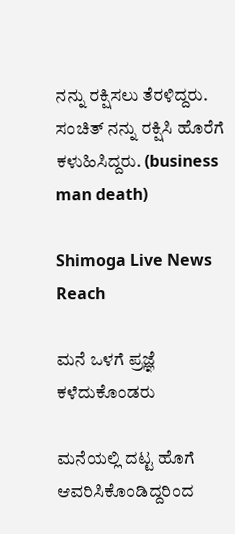ನನ್ನು ರಕ್ಷಿಸಲು ತೆರಳಿದ್ದರು. ಸಂಚಿತ್ ನನ್ನು ರಕ್ಷಿಸಿ ಹೊರೆಗೆ ಕಳುಹಿಸಿದ್ದರು. (business man death)

Shimoga Live News Reach

ಮನೆ ಒಳಗೆ ಪ್ರಜ್ಞೆ ಕಳೆದುಕೊಂಡರು

ಮನೆಯಲ್ಲಿ ದಟ್ಟ ಹೊಗೆ ಆವರಿಸಿಕೊಂಡಿದ್ದರಿಂದ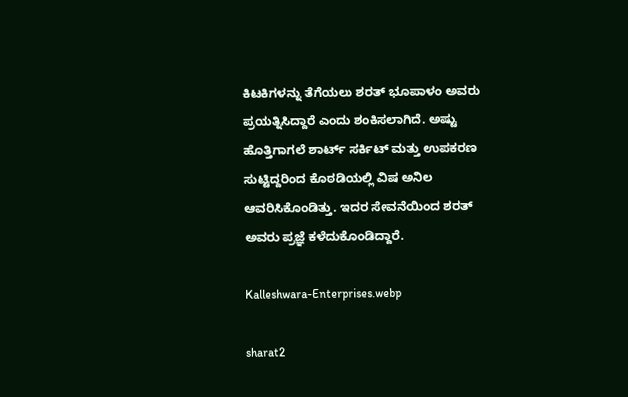ಕಿಟಕಿಗಳನ್ನು ತೆಗೆಯಲು ಶರತ್ ಭೂಪಾಳಂ ಅವರು ಪ್ರಯತ್ನಿಸಿದ್ದಾರೆ ಎಂದು ಶಂಕಿಸಲಾಗಿದೆ. ಅಷ್ಟು ಹೊತ್ತಿಗಾಗಲೆ ಶಾರ್ಟ್ ಸರ್ಕಿಟ್ ಮತ್ತು ಉಪಕರಣ ಸುಟ್ಟಿದ್ದರಿಂದ ಕೊಠಡಿಯಲ್ಲಿ ವಿಷ ಅನಿಲ ಆವರಿಸಿಕೊಂಡಿತ್ತು. ಇದರ ಸೇವನೆಯಿಂದ ಶರತ್ ಅವರು ಪ್ರಜ್ಞೆ ಕಳೆದುಕೊಂಡಿದ್ದಾರೆ.

Kalleshwara-Enterprises.webp

sharat2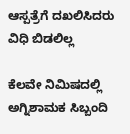ಆಸ್ಪತ್ರೆಗೆ ದಖಲಿಸಿದರು ವಿಧಿ ಬಿಡಲಿಲ್ಲ

ಕೆಲವೇ ನಿಮಿಷದಲ್ಲಿ ಅಗ್ನಿಶಾಮಕ ಸಿಬ್ಬಂದಿ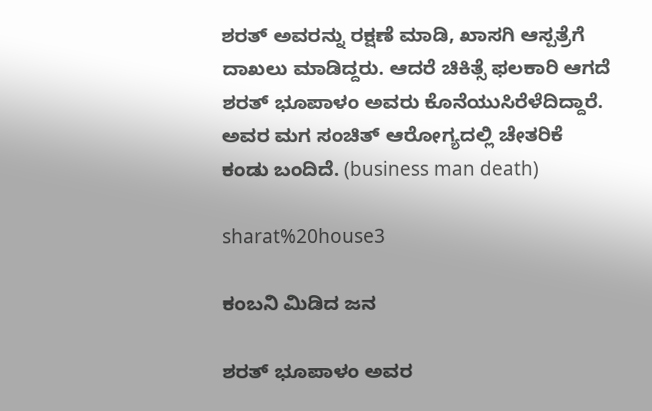ಶರತ್ ಅವರನ್ನು ರಕ್ಷಣೆ ಮಾಡಿ, ಖಾಸಗಿ ಆಸ್ಪತ್ರೆಗೆ ದಾಖಲು ಮಾಡಿದ್ದರು. ಆದರೆ ಚಿಕಿತ್ಸೆ ಫಲಕಾರಿ ಆಗದೆ ಶರತ್ ಭೂಪಾಳಂ ಅವರು ಕೊನೆಯುಸಿರೆಳೆದಿದ್ದಾರೆ. ಅವರ ಮಗ ಸಂಚಿತ್ ಆರೋಗ್ಯದಲ್ಲಿ ಚೇತರಿಕೆ ಕಂಡು ಬಂದಿದೆ. (business man death)

sharat%20house3

ಕಂಬನಿ ಮಿಡಿದ ಜನ

ಶರತ್ ಭೂಪಾಳಂ ಅವರ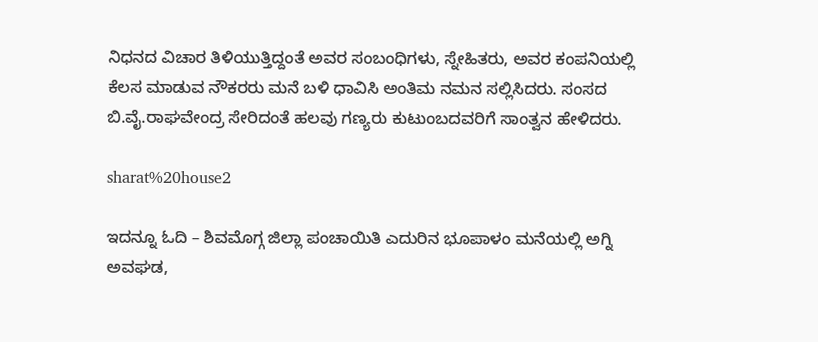ನಿಧನದ ವಿಚಾರ ತಿಳಿಯುತ್ತಿದ್ದಂತೆ ಅವರ ಸಂಬಂಧಿಗಳು, ಸ್ನೇಹಿತರು, ಅವರ ಕಂಪನಿಯಲ್ಲಿ ಕೆಲಸ ಮಾಡುವ ನೌಕರರು ಮನೆ ಬಳಿ ಧಾವಿಸಿ ಅಂತಿಮ ನಮನ ಸಲ್ಲಿಸಿದರು. ಸಂಸದ ಬಿ.ವೈ.ರಾಘವೇಂದ್ರ ಸೇರಿದಂತೆ ಹಲವು ಗಣ್ಯರು ಕುಟುಂಬದವರಿಗೆ ಸಾಂತ್ವನ ಹೇಳಿದರು.

sharat%20house2

ಇದನ್ನೂ ಓದಿ – ಶಿವಮೊಗ್ಗ ಜಿಲ್ಲಾ ಪಂಚಾಯಿತಿ ಎದುರಿನ ಭೂಪಾಳಂ ಮನೆಯಲ್ಲಿ ಅಗ್ನಿ ಅವಘಡ,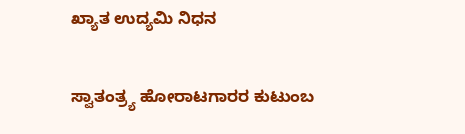ಖ್ಯಾತ ಉದ್ಯಮಿ ನಿಧನ

ಸ್ವಾತಂತ್ರ್ಯ ಹೋರಾಟಗಾರರ ಕುಟುಂಬ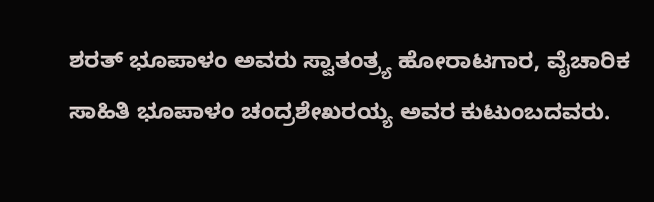ಶರತ್ ಭೂಪಾಳಂ ಅವರು ಸ್ವಾತಂತ್ರ್ಯ ಹೋರಾಟಗಾರ, ವೈಚಾರಿಕ ಸಾಹಿತಿ ಭೂಪಾಳಂ ಚಂದ್ರಶೇಖರಯ್ಯ ಅವರ ಕುಟುಂಬದವರು.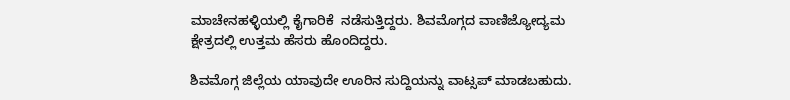ಮಾಚೇನಹಳ್ಳಿಯಲ್ಲಿ ಕೈಗಾರಿಕೆ  ನಡೆಸುತ್ತಿದ್ದರು. ಶಿವಮೊಗ್ಗದ ವಾಣಿಜ್ಯೋದ್ಯಮ ಕ್ಷೇತ್ರದಲ್ಲಿ ಉತ್ತಮ ಹೆಸರು ಹೊಂದಿದ್ದರು.

ಶಿವಮೊಗ್ಗ ಜಿಲ್ಲೆಯ ಯಾವುದೇ ಊರಿನ ಸುದ್ದಿಯನ್ನು ವಾಟ್ಸಪ್‌ ಮಾಡಬಹುದು.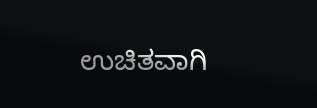ಉಚಿತವಾಗಿ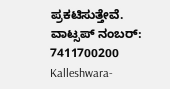ಪ್ರಕಟಿಸುತ್ತೇವೆ. ವಾಟ್ಸಪ್‌ ನಂಬರ್: 7411700200
Kalleshwara-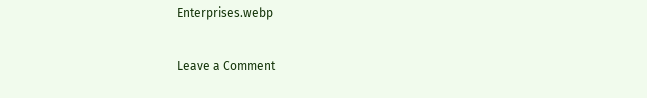Enterprises.webp

Leave a Comment